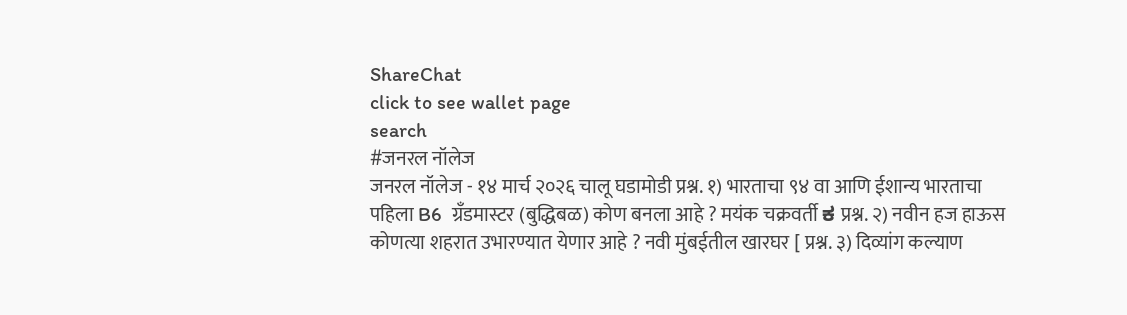ShareChat
click to see wallet page
search
#जनरल नॉलेज
जनरल नॉलेज - १४ मार्च २०२६ चालू घडामोडी प्रश्न. १) भारताचा ९४ वा आणि ईशान्य भारताचा पहिला B6  ग्रँडमास्टर (बुद्धिबळ) कोण बनला आहे ? मयंक चक्रवर्ती ಕ प्रश्न. २) नवीन हज हाऊस कोणत्या शहरात उभारण्यात येणार आहे ? नवी मुंबईतील खारघर [ प्रश्न. ३) दिव्यांग कल्याण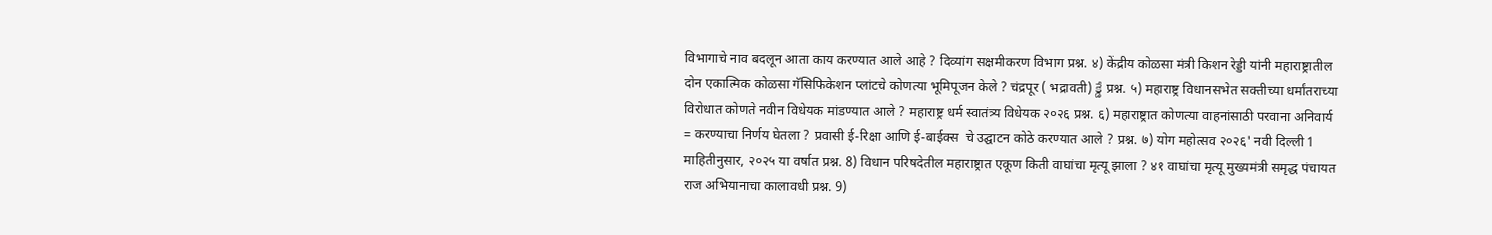विभागाचे नाव बदलून आता काय करण्यात आले आहे ? दिव्यांग सक्षमीकरण विभाग प्रश्न. ४) केंद्रीय कोळसा मंत्री किशन रेड्डी यांनी महाराष्ट्रातील  दोन एकात्मिक कोळसा गॅसिफिकेशन प्लांटचे कोणत्या भूमिपूजन केले ? चंद्रपूर ( भद्रावती) క్డే प्रश्न. ५) महाराष्ट्र विधानसभेत सक्तीच्या धर्मांतराच्या विरोधात कोणते नवीन विधेयक मांडण्यात आले ? महाराष्ट्र धर्म स्वातंत्र्य विधेयक २०२६ प्रश्न. ६) महाराष्ट्रात कोणत्या वाहनांसाठी परवाना अनिवार्य = करण्याचा निर्णय घेतला ? प्रवासी ई-रिक्षा आणि ई-बाईक्स  चे उद्घाटन कोठे करण्यात आले ? प्रश्न. ७) योग महोत्सव २०२६' नवी दिल्ली 1 माहितीनुसार, २०२५ या वर्षात प्रश्न. 8) विधान परिषदेतील महाराष्ट्रात एकूण किती वाघांचा मृत्यू झाला ? ४१ वाघांचा मृत्यू मुख्यमंत्री समृद्ध पंचायत राज अभियानाचा कालावधी प्रश्न. 9)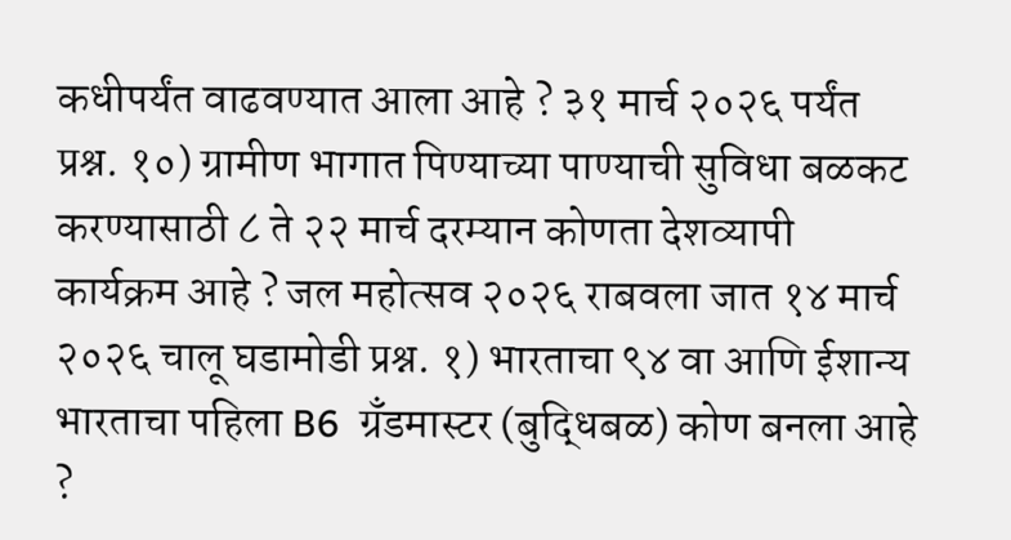कधीपर्यंत वाढवण्यात आला आहे ? ३१ मार्च २०२६ पर्यंत प्रश्न. १०) ग्रामीण भागात पिण्याच्या पाण्याची सुविधा बळकट करण्यासाठी ८ ते २२ मार्च दरम्यान कोणता देशव्यापी कार्यक्रम आहे ? जल महोत्सव २०२६ राबवला जात १४ मार्च २०२६ चालू घडामोडी प्रश्न. १) भारताचा ९४ वा आणि ईशान्य भारताचा पहिला B6  ग्रँडमास्टर (बुद्धिबळ) कोण बनला आहे ?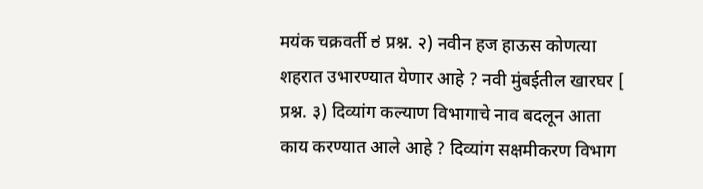मयंक चक्रवर्ती ಕ प्रश्न. २) नवीन हज हाऊस कोणत्या शहरात उभारण्यात येणार आहे ? नवी मुंबईतील खारघर [ प्रश्न. ३) दिव्यांग कल्याण विभागाचे नाव बदलून आता काय करण्यात आले आहे ? दिव्यांग सक्षमीकरण विभाग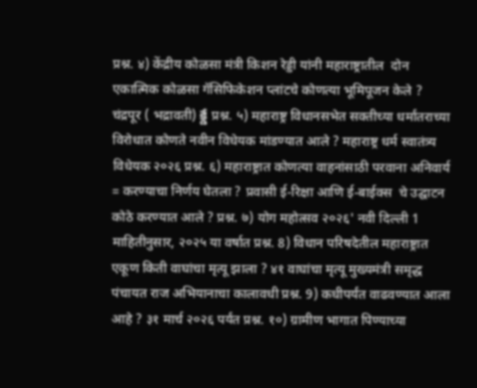प्रश्न. ४) केंद्रीय कोळसा मंत्री किशन रेड्डी यांनी महाराष्ट्रातील  दोन एकात्मिक कोळसा गॅसिफिकेशन प्लांटचे कोणत्या भूमिपूजन केले ? चंद्रपूर ( भद्रावती) క్డే प्रश्न. ५) महाराष्ट्र विधानसभेत सक्तीच्या धर्मांतराच्या विरोधात कोणते नवीन विधेयक मांडण्यात आले ? महाराष्ट्र धर्म स्वातंत्र्य विधेयक २०२६ प्रश्न. ६) महाराष्ट्रात कोणत्या वाहनांसाठी परवाना अनिवार्य = करण्याचा निर्णय घेतला ? प्रवासी ई-रिक्षा आणि ई-बाईक्स  चे उद्घाटन कोठे करण्यात आले ? प्रश्न. ७) योग महोत्सव २०२६' नवी दिल्ली 1 माहितीनुसार, २०२५ या वर्षात प्रश्न. 8) विधान परिषदेतील महाराष्ट्रात एकूण किती वाघांचा मृत्यू झाला ? ४१ वाघांचा मृत्यू मुख्यमंत्री समृद्ध पंचायत राज अभियानाचा कालावधी प्रश्न. 9) कधीपर्यंत वाढवण्यात आला आहे ? ३१ मार्च २०२६ पर्यंत प्रश्न. १०) ग्रामीण भागात पिण्याच्या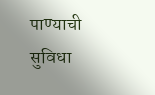पाण्याची सुविधा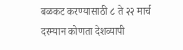बळकट करण्यासाठी ८ ते २२ मार्च दरम्यान कोणता देशव्यापी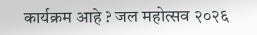कार्यक्रम आहे ? जल महोत्सव २०२६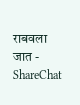राबवला जात - ShareChat